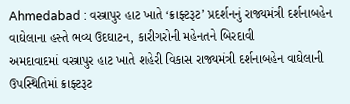Ahmedabad : વસ્ત્રાપુર હાટ ખાતે ‘ક્રાફ્ટરૂટ’ પ્રદર્શનનું રાજ્યમંત્રી દર્શનાબહેન વાઘેલાના હસ્તે ભવ્ય ઉદઘાટન, કારીગરોની મહેનતને બિરદાવી
અમદાવાદમાં વસ્ત્રાપુર હાટ ખાતે શહેરી વિકાસ રાજ્યમંત્રી દર્શનાબહેન વાઘેલાની ઉપસ્થિતિમાં ક્રાફ્ટરૂટ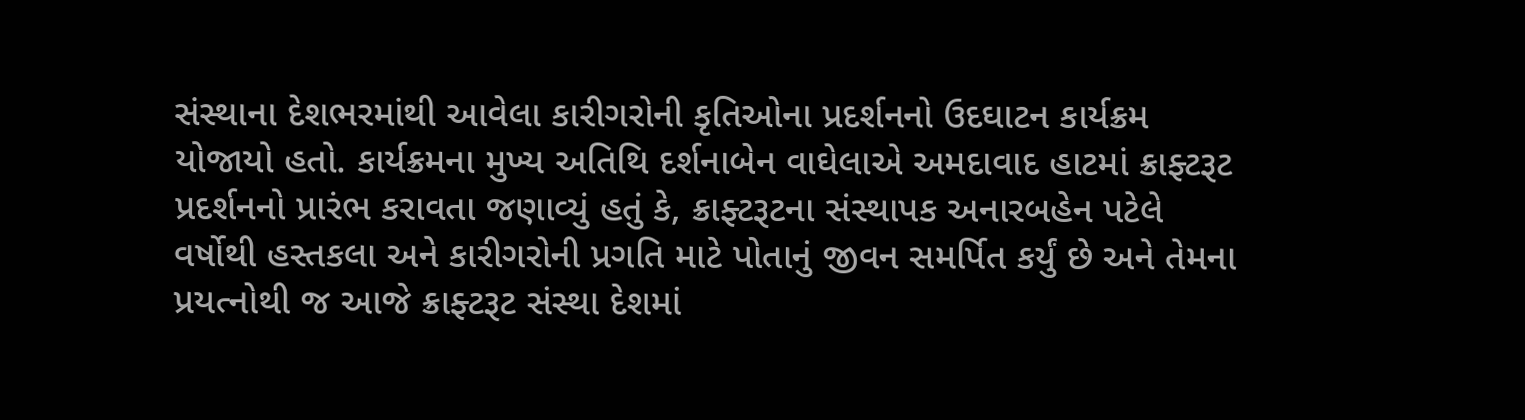સંસ્થાના દેશભરમાંથી આવેલા કારીગરોની કૃતિઓના પ્રદર્શનનો ઉદઘાટન કાર્યક્રમ યોજાયો હતો. કાર્યક્રમના મુખ્ય અતિથિ દર્શનાબેન વાઘેલાએ અમદાવાદ હાટમાં ક્રાફ્ટરૂટ પ્રદર્શનનો પ્રારંભ કરાવતા જણાવ્યું હતું કે, ક્રાફ્ટરૂટના સંસ્થાપક અનારબહેન પટેલે વર્ષોથી હસ્તકલા અને કારીગરોની પ્રગતિ માટે પોતાનું જીવન સમર્પિત કર્યું છે અને તેમના પ્રયત્નોથી જ આજે ક્રાફ્ટરૂટ સંસ્થા દેશમાં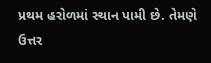પ્રથમ હરોળમાં સ્થાન પામી છે. તેમણે ઉત્તર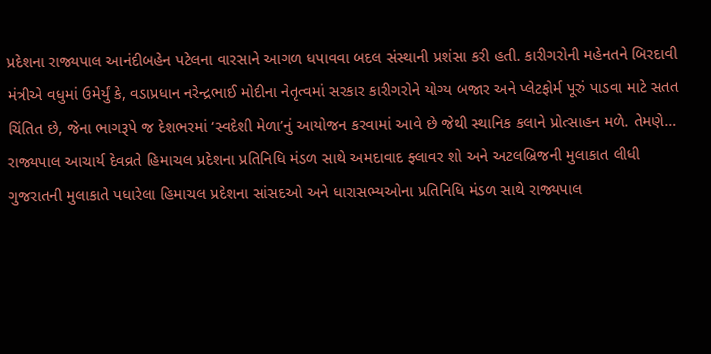પ્રદેશના રાજ્યપાલ આનંદીબહેન પટેલના વારસાને આગળ ધપાવવા બદલ સંસ્થાની પ્રશંસા કરી હતી. કારીગરોની મહેનતને બિરદાવી મંત્રીએ વધુમાં ઉમેર્યું કે, વડાપ્રધાન નરેન્દ્રભાઈ મોદીના નેતૃત્વમાં સરકાર કારીગરોને યોગ્ય બજાર અને પ્લેટફોર્મ પૂરું પાડવા માટે સતત ચિંતિત છે, જેના ભાગરૂપે જ દેશભરમાં ‘સ્વદેશી મેળા’નું આયોજન કરવામાં આવે છે જેથી સ્થાનિક કલાને પ્રોત્સાહન મળે. તેમણે…
રાજ્યપાલ આચાર્ય દેવવ્રતે હિમાચલ પ્રદેશના પ્રતિનિધિ મંડળ સાથે અમદાવાદ ફ્લાવર શો અને અટલબ્રિજની મુલાકાત લીધી
ગુજરાતની મુલાકાતે પધારેલા હિમાચલ પ્રદેશના સાંસદઓ અને ધારાસભ્યઓના પ્રતિનિધિ મંડળ સાથે રાજ્યપાલ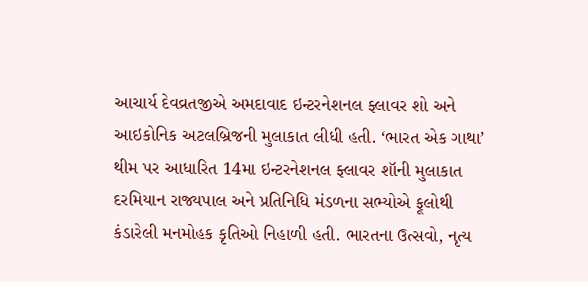આચાર્ય દેવવ્રતજીએ અમદાવાદ ઇન્ટરનેશનલ ફ્લાવર શો અને આઇકોનિક અટલબ્રિજની મુલાકાત લીધી હતી. ‘ભારત એક ગાથા’ થીમ પર આધારિત 14મા ઇન્ટરનેશનલ ફ્લાવર શૉની મુલાકાત દરમિયાન રાજ્યપાલ અને પ્રતિનિધિ મંડળના સભ્યોએ ફૂલોથી કંડારેલી મનમોહક કૃતિઓ નિહાળી હતી. ભારતના ઉત્સવો, નૃત્ય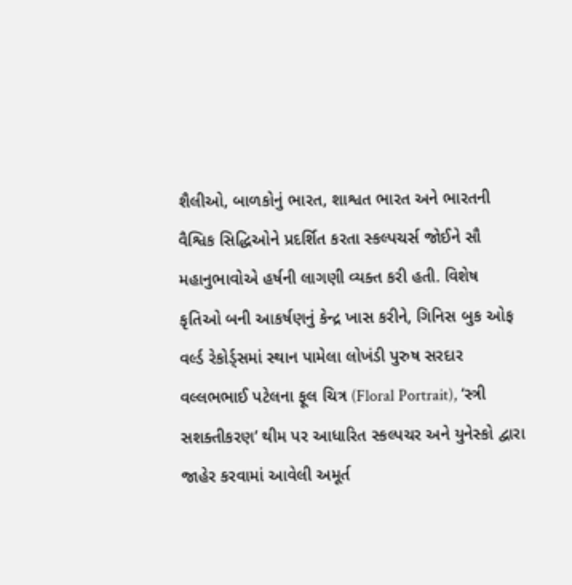શૈલીઓ, બાળકોનું ભારત, શાશ્વત ભારત અને ભારતની વૈશ્વિક સિદ્ધિઓને પ્રદર્શિત કરતા સ્કલ્પચર્સ જોઈને સૌ મહાનુભાવોએ હર્ષની લાગણી વ્યક્ત કરી હતી. વિશેષ કૃતિઓ બની આકર્ષણનું કેન્દ્ર ખાસ કરીને, ગિનિસ બુક ઓફ વર્લ્ડ રેકોર્ડ્સમાં સ્થાન પામેલા લોખંડી પુરુષ સરદાર વલ્લભભાઈ પટેલના ફૂલ ચિત્ર (Floral Portrait), ‘સ્ત્રી સશક્તીકરણ’ થીમ પર આધારિત સ્કલ્પચર અને યુનેસ્કો દ્વારા જાહેર કરવામાં આવેલી અમૂર્ત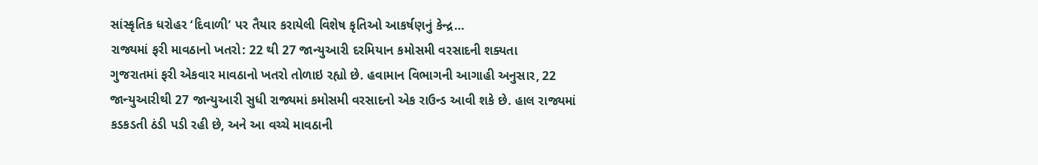સાંસ્કૃતિક ધરોહર ‘દિવાળી’ પર તૈયાર કરાયેલી વિશેષ કૃતિઓ આકર્ષણનું કેન્દ્ર…
રાજ્યમાં ફરી માવઠાનો ખતરો: 22 થી 27 જાન્યુઆરી દરમિયાન કમોસમી વરસાદની શક્યતા
ગુજરાતમાં ફરી એકવાર માવઠાનો ખતરો તોળાઇ રહ્યો છે. હવામાન વિભાગની આગાહી અનુસાર, 22 જાન્યુઆરીથી 27 જાન્યુઆરી સુધી રાજ્યમાં કમોસમી વરસાદનો એક રાઉન્ડ આવી શકે છે. હાલ રાજ્યમાં કડકડતી ઠંડી પડી રહી છે, અને આ વચ્ચે માવઠાની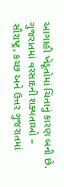આગાહી ખેડૂતોમાં ચિંતાનું કારણ બની છે. ગુજરાતમાં વરસાદની શક્યતાઓ – સૌરાષ્ટ્ર, કચ્છ અને ઉત્તર ગુજરાતમાં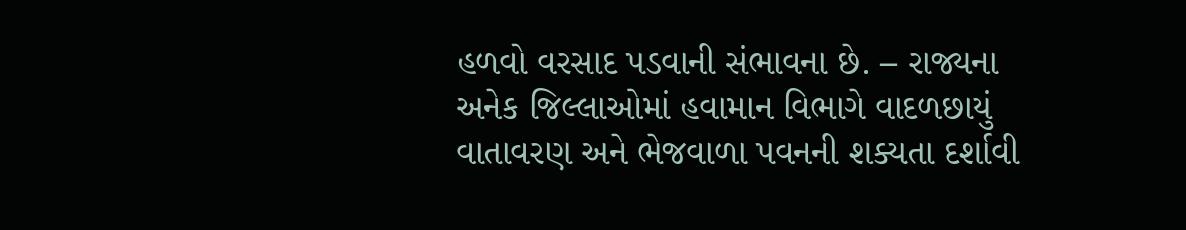હળવો વરસાદ પડવાની સંભાવના છે. – રાજ્યના અનેક જિલ્લાઓમાં હવામાન વિભાગે વાદળછાયું વાતાવરણ અને ભેજવાળા પવનની શક્યતા દર્શાવી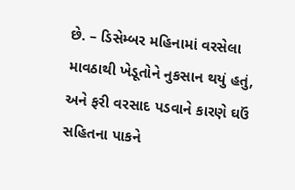છે. – ડિસેમ્બર મહિનામાં વરસેલા માવઠાથી ખેડૂતોને નુકસાન થયું હતું, અને ફરી વરસાદ પડવાને કારણે ઘઉં સહિતના પાકને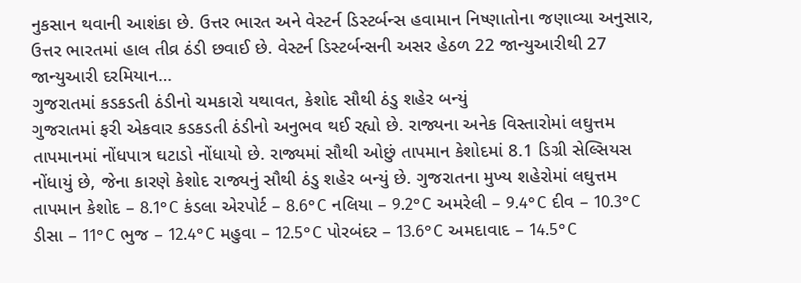નુકસાન થવાની આશંકા છે. ઉત્તર ભારત અને વેસ્ટર્ન ડિસ્ટર્બન્સ હવામાન નિષ્ણાતોના જણાવ્યા અનુસાર, ઉત્તર ભારતમાં હાલ તીવ્ર ઠંડી છવાઈ છે. વેસ્ટર્ન ડિસ્ટર્બન્સની અસર હેઠળ 22 જાન્યુઆરીથી 27 જાન્યુઆરી દરમિયાન…
ગુજરાતમાં કડકડતી ઠંડીનો ચમકારો યથાવત, કેશોદ સૌથી ઠંડુ શહેર બન્યું
ગુજરાતમાં ફરી એકવાર કડકડતી ઠંડીનો અનુભવ થઈ રહ્યો છે. રાજ્યના અનેક વિસ્તારોમાં લઘુત્તમ તાપમાનમાં નોંધપાત્ર ઘટાડો નોંધાયો છે. રાજ્યમાં સૌથી ઓછું તાપમાન કેશોદમાં 8.1 ડિગ્રી સેલ્સિયસ નોંધાયું છે, જેના કારણે કેશોદ રાજ્યનું સૌથી ઠંડુ શહેર બન્યું છે. ગુજરાતના મુખ્ય શહેરોમાં લઘુત્તમ તાપમાન કેશોદ – 8.1°C કંડલા એરપોર્ટ – 8.6°C નલિયા – 9.2°C અમરેલી – 9.4°C દીવ – 10.3°C ડીસા – 11°C ભુજ – 12.4°C મહુવા – 12.5°C પોરબંદર – 13.6°C અમદાવાદ – 14.5°C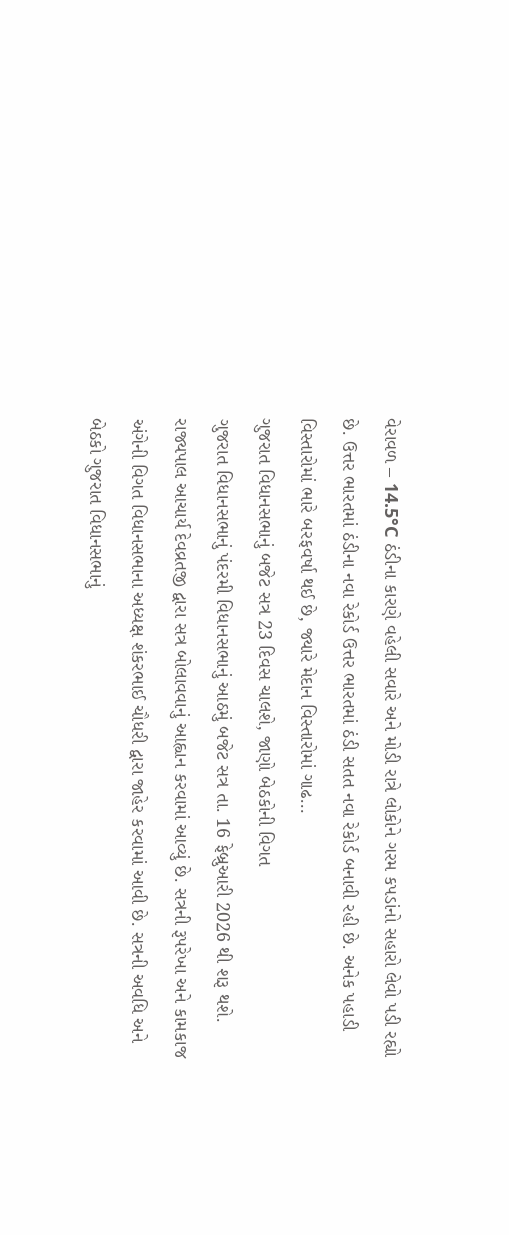વેરાવળ – 14.5°C ઠંડીના કારણે વહેલી સવારે અને મોડી રાત્રે લોકોને ગરમ કપડાંનો સહારો લેવો પડી રહ્યો છે. ઉત્તર ભારતમાં ઠંડીના નવા રેકોર્ડ ઉત્તર ભારતમાં ઠંડી સતત નવા રેકોર્ડ બનાવી રહી છે. અનેક પહાડી વિસ્તારોમાં ભારે બરફવર્ષા થઈ છે, જ્યારે મેદાન વિસ્તારોમાં ગાઢ…
ગુજરાત વિધાનસભાનું બજેટ સત્ર 23 દિવસ ચાલશે, જાણો બેઠકોની વિગત
ગુજરાત વિધાનસભાનું પંદરમી વિધાનસભાનું આઠમું બજેટ સત્ર તા. 16 ફેબ્રુઆરી 2026 થી શરૂ થશે. રાજ્યપાલ આચાર્ય દેવવ્રતજી દ્વારા સત્ર બોલાવવાનું આહ્વાન કરવામાં આવ્યું છે. સત્રની રૂપરેખા અને કામકાજ અંગેની વિગત વિધાનસભાના અધ્યક્ષ શંકરભાઈ ચૌધરી દ્વારા જાહેર કરવામાં આવી છે. સત્રની અવધિ અને બેઠકો ગુજરાત વિધાનસભાનું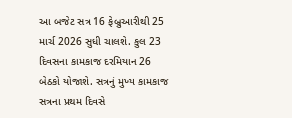આ બજેટ સત્ર 16 ફેબ્રુઆરીથી 25 માર્ચ 2026 સુધી ચાલશે. કુલ 23 દિવસના કામકાજ દરમિયાન 26 બેઠકો યોજાશે. સત્રનું મુખ્ય કામકાજ સત્રના પ્રથમ દિવસે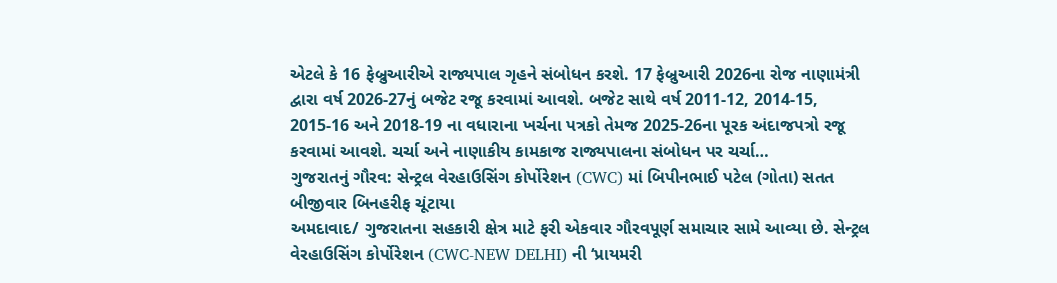એટલે કે 16 ફેબ્રુઆરીએ રાજ્યપાલ ગૃહને સંબોધન કરશે. 17 ફેબ્રુઆરી 2026ના રોજ નાણામંત્રી દ્વારા વર્ષ 2026-27નું બજેટ રજૂ કરવામાં આવશે. બજેટ સાથે વર્ષ 2011-12, 2014-15, 2015-16 અને 2018-19 ના વધારાના ખર્ચના પત્રકો તેમજ 2025-26ના પૂરક અંદાજપત્રો રજૂ કરવામાં આવશે. ચર્ચા અને નાણાકીય કામકાજ રાજ્યપાલના સંબોધન પર ચર્ચા…
ગુજરાતનું ગૌરવ: સેન્ટ્રલ વેરહાઉસિંગ કોર્પોરેશન (CWC) માં બિપીનભાઈ પટેલ (ગોતા) સતત બીજીવાર બિનહરીફ ચૂંટાયા
અમદાવાદ/ ગુજરાતના સહકારી ક્ષેત્ર માટે ફરી એકવાર ગૌરવપૂર્ણ સમાચાર સામે આવ્યા છે. સેન્ટ્રલ વેરહાઉસિંગ કોર્પોરેશન (CWC-NEW DELHI) ની ‘પ્રાયમરી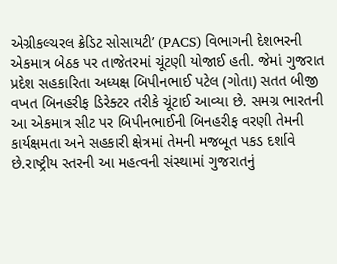એગ્રીકલ્ચરલ ક્રેડિટ સોસાયટી’ (PACS) વિભાગની દેશભરની એકમાત્ર બેઠક પર તાજેતરમાં ચૂંટણી યોજાઈ હતી. જેમાં ગુજરાત પ્રદેશ સહકારિતા અધ્યક્ષ બિપીનભાઈ પટેલ (ગોતા) સતત બીજી વખત બિનહરીફ ડિરેક્ટર તરીકે ચૂંટાઈ આવ્યા છે. સમગ્ર ભારતની આ એકમાત્ર સીટ પર બિપીનભાઈની બિનહરીફ વરણી તેમની કાર્યક્ષમતા અને સહકારી ક્ષેત્રમાં તેમની મજબૂત પકડ દર્શાવે છે.રાષ્ટ્રીય સ્તરની આ મહત્વની સંસ્થામાં ગુજરાતનું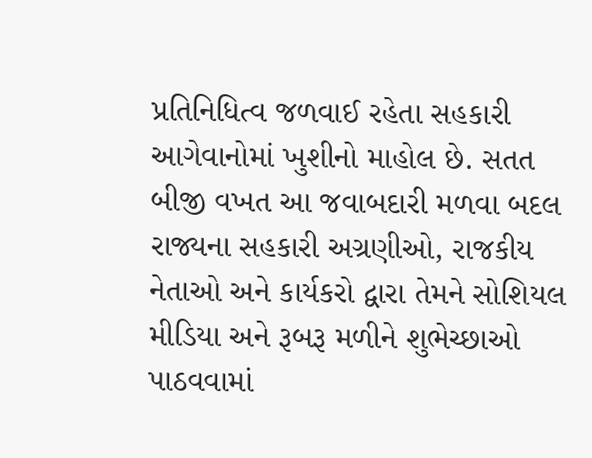પ્રતિનિધિત્વ જળવાઈ રહેતા સહકારી આગેવાનોમાં ખુશીનો માહોલ છે. સતત બીજી વખત આ જવાબદારી મળવા બદલ રાજ્યના સહકારી અગ્રણીઓ, રાજકીય નેતાઓ અને કાર્યકરો દ્વારા તેમને સોશિયલ મીડિયા અને રૂબરૂ મળીને શુભેચ્છાઓ પાઠવવામાં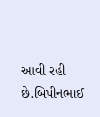આવી રહી છે.બિપીનભાઈ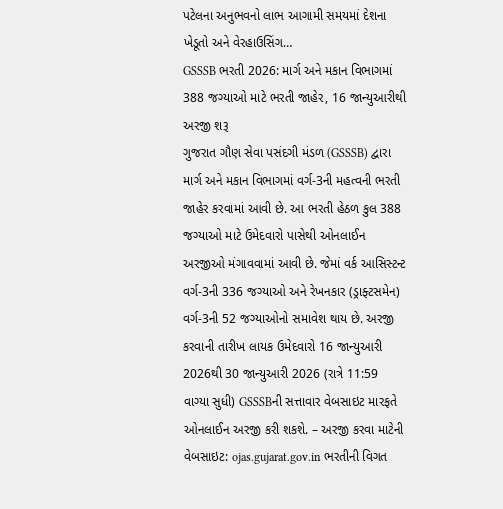પટેલના અનુભવનો લાભ આગામી સમયમાં દેશના ખેડૂતો અને વેરહાઉસિંગ…
GSSSB ભરતી 2026: માર્ગ અને મકાન વિભાગમાં 388 જગ્યાઓ માટે ભરતી જાહેર, 16 જાન્યુઆરીથી અરજી શરૂ
ગુજરાત ગૌણ સેવા પસંદગી મંડળ (GSSSB) દ્વારા માર્ગ અને મકાન વિભાગમાં વર્ગ-3ની મહત્વની ભરતી જાહેર કરવામાં આવી છે. આ ભરતી હેઠળ કુલ 388 જગ્યાઓ માટે ઉમેદવારો પાસેથી ઓનલાઈન અરજીઓ મંગાવવામાં આવી છે. જેમાં વર્ક આસિસ્ટન્ટ વર્ગ-3ની 336 જગ્યાઓ અને રેખનકાર (ડ્રાફ્ટસમેન) વર્ગ-3ની 52 જગ્યાઓનો સમાવેશ થાય છે. અરજી કરવાની તારીખ લાયક ઉમેદવારો 16 જાન્યુઆરી 2026થી 30 જાન્યુઆરી 2026 (રાત્રે 11:59 વાગ્યા સુધી) GSSSBની સત્તાવાર વેબસાઇટ મારફતે ઓનલાઈન અરજી કરી શકશે. – અરજી કરવા માટેની વેબસાઇટ: ojas.gujarat.gov.in ભરતીની વિગત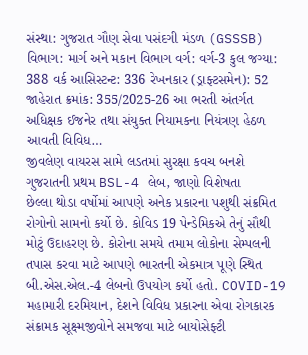સંસ્થા: ગુજરાત ગૌણ સેવા પસંદગી મંડળ (GSSSB) વિભાગ: માર્ગ અને મકાન વિભાગ વર્ગ: વર્ગ-3 કુલ જગ્યા: 388 વર્ક આસિસ્ટન્ટ: 336 રેખનકાર (ડ્રાફ્ટસમેન): 52 જાહેરાત ક્રમાંક: 355/2025-26 આ ભરતી અંતર્ગત અધિક્ષક ઈજનેર તથા સંયુક્ત નિયામકના નિયંત્રણ હેઠળ આવતી વિવિધ…
જીવલેણ વાયરસ સામે લડતમાં સુરક્ષા કવચ બનશે ગુજરાતની પ્રથમ BSL-4 લેબ, જાણો વિશેષતા
છેલ્લા થોડા વર્ષોમાં આપણે અનેક પ્રકારના પશુથી સંક્રમિત રોગોનો સામનો કર્યો છે. કોવિડ 19 પેન્ડેમિકએ તેનું સૌથી મોટું ઉદાહરણ છે. કોરોના સમયે તમામ લોકોના સેમ્પલની તપાસ કરવા માટે આપણે ભારતની એકમાત્ર પૂણે સ્થિત બી.એસ.એલ.-4 લેબનો ઉપયોગ કર્યો હતો. COVID-19 મહામારી દરમિયાન, દેશને વિવિધ પ્રકારના એવા રોગકારક સંક્રામક સૂક્ષ્મજીવોને સમજવા માટે બાયોસેફ્ટી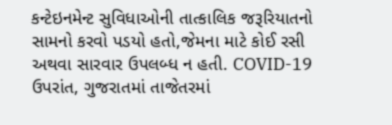કન્ટેઇનમેન્ટ સુવિધાઓની તાત્કાલિક જરૂરિયાતનો સામનો કરવો પડયો હતો,જેમના માટે કોઈ રસી અથવા સારવાર ઉપલબ્ધ ન હતી. COVID-19 ઉપરાંત, ગુજરાતમાં તાજેતરમાં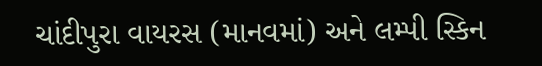ચાંદીપુરા વાયરસ (માનવમાં) અને લમ્પી સ્કિન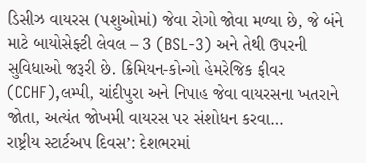ડિસીઝ વાયરસ (પશુઓમાં) જેવા રોગો જોવા મળ્યા છે, જે બંને માટે બાયોસેફ્ટી લેવલ – 3 (BSL-3) અને તેથી ઉપરની સુવિધાઓ જરૂરી છે. ક્રિમિયન-કોન્ગો હેમરેજિક ફીવર (CCHF),લમ્પી, ચાંદીપુરા અને નિપાહ જેવા વાયરસના ખતરાને જોતા, અત્યંત જોખમી વાયરસ પર સંશોધન કરવા…
રાષ્ટ્રીય સ્ટાર્ટઅપ દિવસ’: દેશભરમાં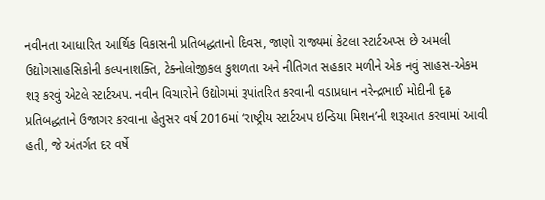નવીનતા આધારિત આર્થિક વિકાસની પ્રતિબદ્ધતાનો દિવસ, જાણો રાજ્યમાં કેટલા સ્ટાર્ટઅપ્સ છે અમલી
ઉદ્યોગસાહસિકોની કલ્પનાશક્તિ, ટેક્નોલોજીકલ કુશળતા અને નીતિગત સહકાર મળીને એક નવું સાહસ-એકમ શરૂ કરવું એટલે સ્ટાર્ટઅપ. નવીન વિચારોને ઉદ્યોગમાં રૂપાંતરિત કરવાની વડાપ્રધાન નરેન્દ્રભાઈ મોદીની દૃઢ પ્રતિબદ્ધતાને ઉજાગર કરવાના હેતુસર વર્ષ 2016માં ‘રાષ્ટ્રીય સ્ટાર્ટઅપ ઇન્ડિયા મિશન’ની શરૂઆત કરવામાં આવી હતી, જે અંતર્ગત દર વર્ષે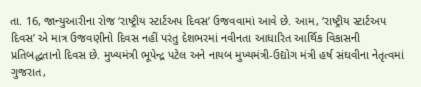તા. 16, જાન્યુઆરીના રોજ ‘રાષ્ટ્રીય સ્ટાર્ટઅપ દિવસ’ ઉજવવામાં આવે છે. આમ, ‘રાષ્ટ્રીય સ્ટાર્ટઅપ દિવસ’ એ માત્ર ઉજવણીનો દિવસ નહીં પરંતુ દેશભરમાં નવીનતા આધારિત આર્થિક વિકાસની પ્રતિબદ્ધતાનો દિવસ છે. મુખ્યમંત્રી ભૂપેન્દ્ર પટેલ અને નાયબ મુખ્યમંત્રી-ઉદ્યોગ મંત્રી હર્ષ સંઘવીના નેતૃત્વમાં ગુજરાત,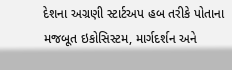દેશના અગ્રણી સ્ટાર્ટઅપ હબ તરીકે પોતાના મજબૂત ઇકોસિસ્ટમ, માર્ગદર્શન અને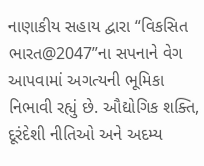નાણાકીય સહાય દ્વારા “વિકસિત ભારત@2047”ના સપનાને વેગ આપવામાં અગત્યની ભૂમિકા નિભાવી રહ્યું છે. ઔદ્યોગિક શક્તિ, દૂરંદેશી નીતિઓ અને અદમ્ય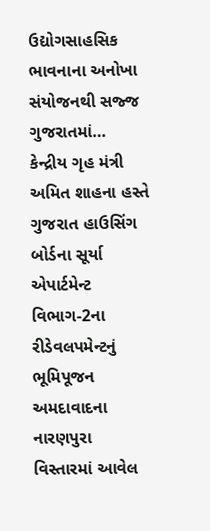ઉદ્યોગસાહસિક ભાવનાના અનોખા સંયોજનથી સજ્જ ગુજરાતમાં…
કેન્દ્રીય ગૃહ મંત્રી અમિત શાહના હસ્તે ગુજરાત હાઉસિંગ બોર્ડના સૂર્યા એપાર્ટમેન્ટ વિભાગ-2ના રીડેવલપમેન્ટનું ભૂમિપૂજન
અમદાવાદના નારણપુરા વિસ્તારમાં આવેલ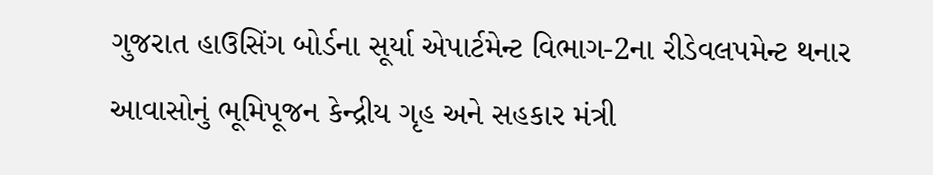ગુજરાત હાઉસિંગ બોર્ડના સૂર્યા એપાર્ટમેન્ટ વિભાગ-2ના રીડેવલપમેન્ટ થનાર આવાસોનું ભૂમિપૂજન કેન્દ્રીય ગૃહ અને સહકાર મંત્રી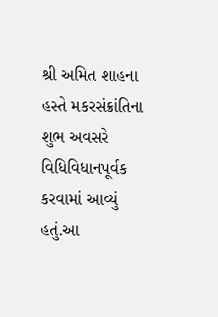શ્રી અમિત શાહના હસ્તે મકરસંક્રાંતિના શુભ અવસરે વિધિવિધાનપૂર્વક કરવામાં આવ્યું હતું.આ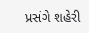પ્રસંગે શહેરી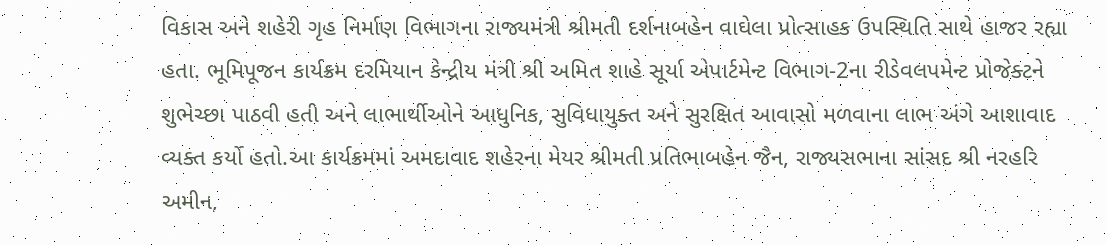વિકાસ અને શહેરી ગૃહ નિર્માણ વિભાગના રાજ્યમંત્રી શ્રીમતી દર્શનાબહેન વાઘેલા પ્રોત્સાહક ઉપસ્થિતિ સાથે હાજર રહ્યા હતા. ભૂમિપૂજન કાર્યક્રમ દરમિયાન કેન્દ્રીય મંત્રી શ્રી અમિત શાહે સૂર્યા એપાર્ટમેન્ટ વિભાગ-2ના રીડેવલપમેન્ટ પ્રોજેક્ટને શુભેચ્છા પાઠવી હતી અને લાભાર્થીઓને આધુનિક, સુવિધાયુક્ત અને સુરક્ષિત આવાસો મળવાના લાભ અંગે આશાવાદ વ્યક્ત કર્યો હતો.આ કાર્યક્રમમાં અમદાવાદ શહેરના મેયર શ્રીમતી પ્રતિભાબહેન જૈન, રાજ્યસભાના સાંસદ શ્રી નરહરિ અમીન,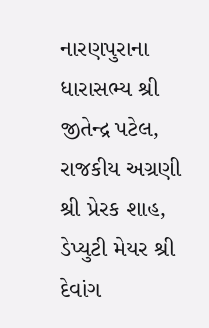નારણપુરાના ધારાસભ્ય શ્રી જીતેન્દ્ર પટેલ, રાજકીય અગ્રણી શ્રી પ્રેરક શાહ, ડેપ્યુટી મેયર શ્રી દેવાંગ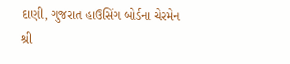દાણી, ગુજરાત હાઉસિંગ બોર્ડના ચેરમેન શ્રી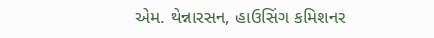એમ. થેન્નારસન, હાઉસિંગ કમિશનર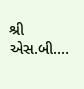શ્રી એસ.બી.…